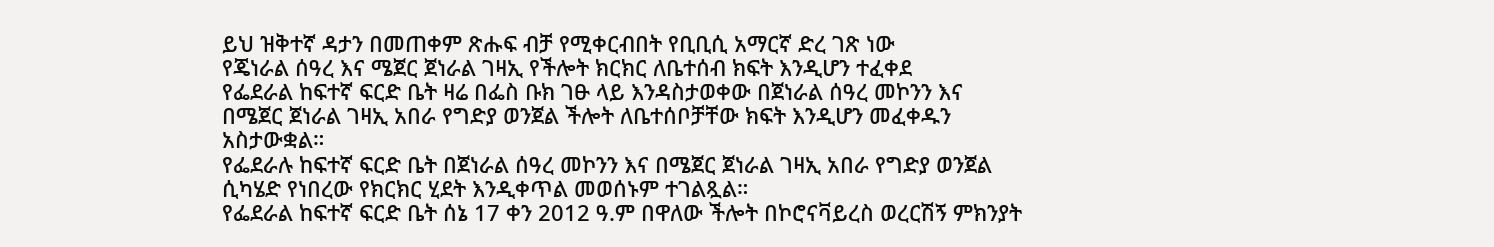ይህ ዝቅተኛ ዳታን በመጠቀም ጽሑፍ ብቻ የሚቀርብበት የቢቢሲ አማርኛ ድረ ገጽ ነው
የጄነራል ሰዓረ እና ሜጀር ጀነራል ገዛኢ የችሎት ክርክር ለቤተሰብ ክፍት እንዲሆን ተፈቀደ
የፌደራል ከፍተኛ ፍርድ ቤት ዛሬ በፌስ ቡክ ገፁ ላይ እንዳስታወቀው በጀነራል ሰዓረ መኮንን እና በሜጀር ጀነራል ገዛኢ አበራ የግድያ ወንጀል ችሎት ለቤተሰቦቻቸው ክፍት እንዲሆን መፈቀዱን አስታውቋል።
የፌደራሉ ከፍተኛ ፍርድ ቤት በጀነራል ሰዓረ መኮንን እና በሜጀር ጀነራል ገዛኢ አበራ የግድያ ወንጀል ሲካሄድ የነበረው የክርክር ሂደት እንዲቀጥል መወሰኑም ተገልጿል።
የፌደራል ከፍተኛ ፍርድ ቤት ሰኔ 17 ቀን 2012 ዓ.ም በዋለው ችሎት በኮሮናቫይረስ ወረርሽኝ ምክንያት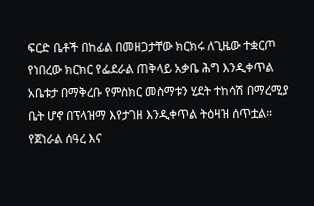ፍርድ ቤቶች በከፊል በመዘጋታቸው ክርክሩ ለጊዜው ተቋርጦ የነበረው ክርክር የፌደራል ጠቅላይ አቃቤ ሕግ እንዲቀጥል አቤቱታ በማቅረቡ የምስክር መስማቱን ሂደት ተከሳሽ በማረሚያ ቤት ሆኖ በፕላዝማ እየታገዘ እንዲቀጥል ትዕዛዝ ሰጥቷል።
የጀነራል ሰዓረ እና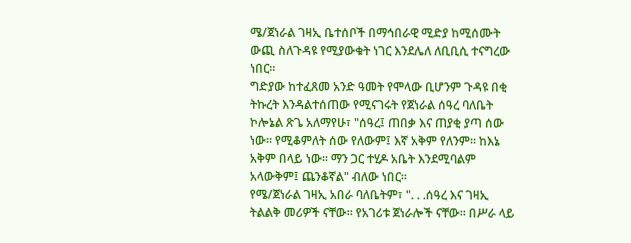ሜ/ጀነራል ገዛኢ ቤተሰቦች በማኅበራዊ ሚድያ ከሚሰሙት ውጪ ስለጉዳዩ የሚያውቁት ነገር እንደሌለ ለቢቢሲ ተናግረው ነበር።
ግድያው ከተፈጸመ አንድ ዓመት የሞላው ቢሆንም ጉዳዩ በቂ ትኩረት እንዳልተሰጠው የሚናገሩት የጀነራል ሰዓረ ባለቤት ኮሎኔል ጽጌ አለማየሁ፣ "ሰዓረ፤ ጠበቃ እና ጠያቂ ያጣ ሰው ነው። የሚቆምለት ሰው የለውም፤ እኛ አቅም የለንም። ከእኔ አቅም በላይ ነው። ማን ጋር ተሂዶ አቤት እንደሚባልም አላውቅም፤ ጨንቆኛል" ብለው ነበር።
የሜ/ጀነራል ገዛኢ አበራ ባለቤትም፣ ". . .ሰዓረ እና ገዛኢ ትልልቅ መሪዎች ናቸው። የአገሪቱ ጀነራሎች ናቸው። በሥራ ላይ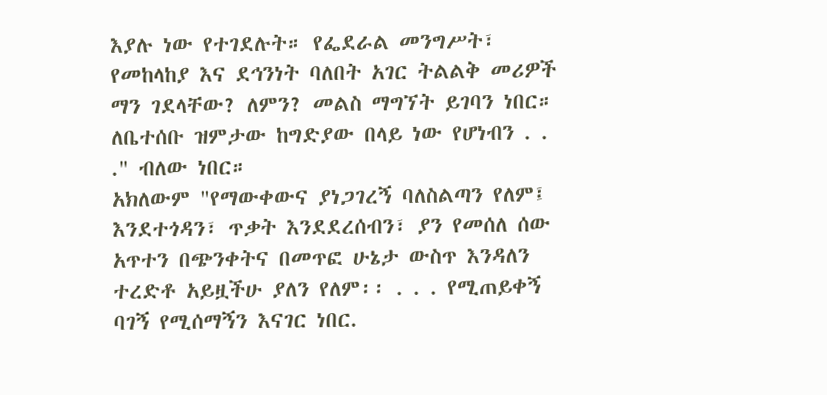እያሉ ነው የተገደሉት። የፌደራል መንግሥት፣ የመከላከያ እና ደኅንነት ባለበት አገር ትልልቅ መሪዎች ማን ገደላቸው? ለምን? መልስ ማግኘት ይገባን ነበር። ለቤተሰቡ ዝምታው ከግድያው በላይ ነው የሆነብን . . ." ብለው ነበር።
አክለውም "የማውቀውና ያነጋገረኝ ባለስልጣን የለም፤ እንደተጎዳን፣ ጥቃት እንደደረሰብን፣ ያን የመሰለ ሰው አጥተን በጭንቀትና በመጥፎ ሁኔታ ውስጥ እንዳለን ተረድቶ አይዟችሁ ያለን የለም፡፡ . . . የሚጠይቀኝ ባገኝ የሚሰማኝን እናገር ነበር.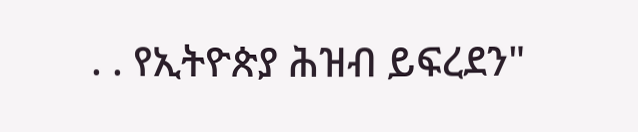. . የኢትዮጵያ ሕዝብ ይፍረደን"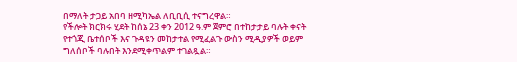በማለት ታጋይ አበባ ዘሚካኤል ለቢቢሲ ተናግረዋል።
የችሎት ክርክሩ ሂደት ከሰኔ 23 ቀን 2012 ዓ.ም ጀምሮ በተከታታይ ባሉት ቀናት የተጎጂ ቤተሰቦች እና ጉዳዩን መከታተል የሚፈልጉ ውስን ሚዲያዎች ወይም ግለሰቦች ባሉበት እንደሚቀጥልም ተገልጿል።